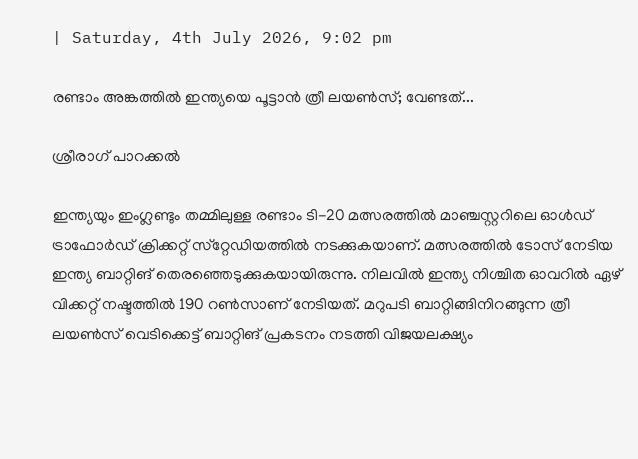| Saturday, 4th July 2026, 9:02 pm

രണ്ടാം അങ്കത്തില്‍ ഇന്ത്യയെ പൂട്ടാന്‍ ത്രീ ലയണ്‍സ്; വേണ്ടത്...

ശ്രീരാഗ് പാറക്കല്‍

ഇന്ത്യയും ഇംഗ്ലണ്ടും തമ്മിലുള്ള രണ്ടാം ടി-20 മത്സരത്തില്‍ മാഞ്ചസ്റ്ററിലെ ഓള്‍ഡ് ട്രാഫോര്‍ഡ് ക്രിക്കറ്റ് സ്‌റ്റേഡിയത്തില്‍ നടക്കുകയാണ്. മത്സരത്തില്‍ ടോസ് നേടിയ ഇന്ത്യ ബാറ്റിങ് തെരഞ്ഞെടുക്കുകയായിരുന്നു. നിലവില്‍ ഇന്ത്യ നിശ്ചിത ഓവറില്‍ ഏഴ് വിക്കറ്റ് നഷ്ടത്തില്‍ 190 റണ്‍സാണ് നേടിയത്. മറുപടി ബാറ്റിങ്ങിനിറങ്ങുന്ന ത്രീ ലയണ്‍സ് വെടിക്കെട്ട് ബാറ്റിങ് പ്രകടനം നടത്തി വിജയലക്ഷ്യം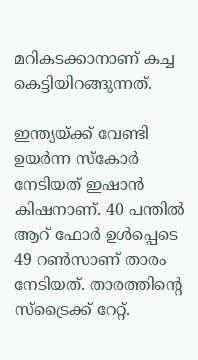മറികടക്കാനാണ് കച്ച കെട്ടിയിറങ്ങുന്നത്.

ഇന്ത്യയ്ക്ക് വേണ്ടി ഉയര്‍ന്ന സ്‌കോര്‍ നേടിയത് ഇഷാന്‍ കിഷനാണ്. 40 പന്തില്‍ ആറ് ഫോര്‍ ഉള്‍പ്പെടെ 49 റണ്‍സാണ് താരം നേടിയത്. താരത്തിന്റെ സ്‌ട്രൈക്ക് റേറ്റ്.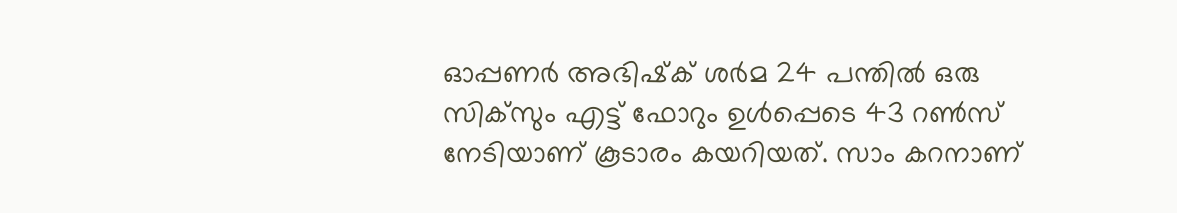ഓപ്പണര്‍ അഭിഷ്‌ക് ശര്‍മ 24 പന്തില്‍ ഒരു സിക്‌സും എട്ട് ഫോറും ഉള്‍പ്പെടെ 43 റണ്‍സ് നേടിയാണ് കൂടാരം കയറിയത്. സാം കറനാണ്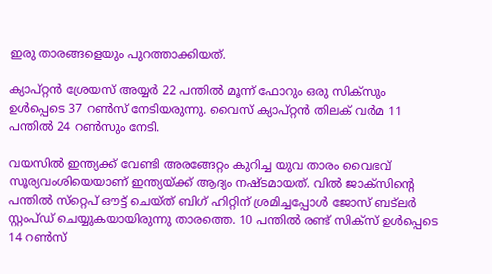ഇരു താരങ്ങളെയും പുറത്താക്കിയത്.

ക്യാപ്റ്റന്‍ ശ്രേയസ് അയ്യര്‍ 22 പന്തില്‍ മൂന്ന് ഫോറും ഒരു സിക്‌സും ഉള്‍പ്പെടെ 37 റണ്‍സ് നേടിയരുന്നു. വൈസ് ക്യാപ്റ്റന്‍ തിലക് വര്‍മ 11 പന്തില്‍ 24 റണ്‍സും നേടി.

വയസില്‍ ഇന്ത്യക്ക് വേണ്ടി അരങ്ങേറ്റം കുറിച്ച യുവ താരം വൈഭവ് സൂര്യവംശിയെയാണ് ഇന്ത്യയ്ക്ക് ആദ്യം നഷ്ടമായത്. വില്‍ ജാക്‌സിന്റെ പന്തില്‍ സ്‌റ്റെപ് ഔട്ട് ചെയ്ത് ബിഗ് ഹിറ്റിന് ശ്രമിച്ചപ്പോള്‍ ജോസ് ബട്‌ലര്‍ സ്റ്റംപ്ഡ് ചെയ്യുകയായിരുന്നു താരത്തെ. 10 പന്തില്‍ രണ്ട് സിക്‌സ് ഉള്‍പ്പെടെ 14 റണ്‍സ്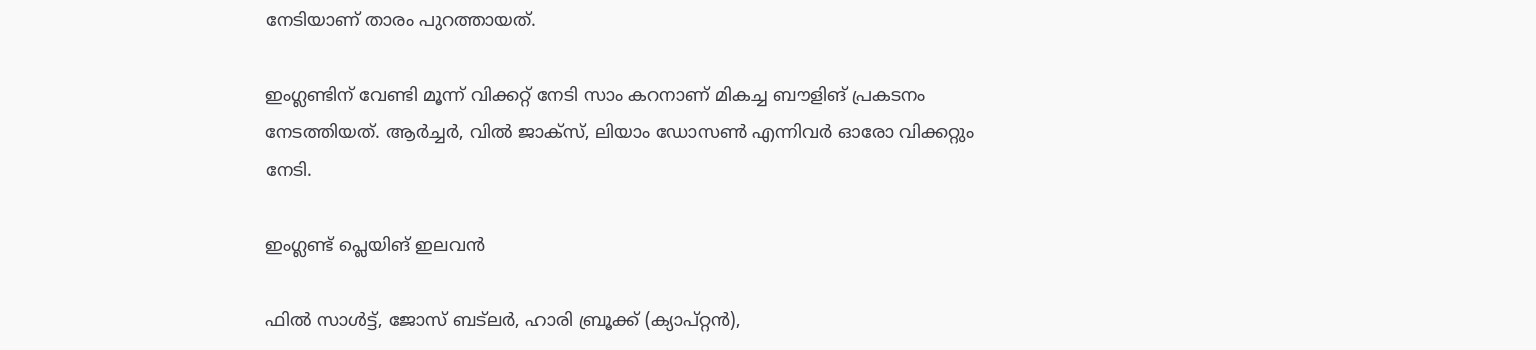നേടിയാണ് താരം പുറത്തായത്.

ഇംഗ്ലണ്ടിന് വേണ്ടി മൂന്ന് വിക്കറ്റ് നേടി സാം കറനാണ് മികച്ച ബൗളിങ് പ്രകടനം നേടത്തിയത്. ആര്‍ച്ചര്‍, വില്‍ ജാക്‌സ്, ലിയാം ഡോസണ്‍ എന്നിവര്‍ ഓരോ വിക്കറ്റും നേടി.

ഇംഗ്ലണ്ട് പ്ലെയിങ് ഇലവന്‍

ഫില്‍ സാള്‍ട്ട്, ജോസ് ബട്ലര്‍, ഹാരി ബ്രൂക്ക് (ക്യാപ്റ്റന്‍),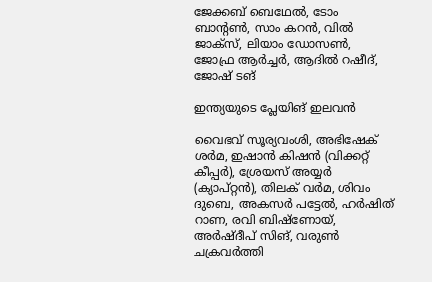ജേക്കബ് ബെഥേല്‍, ടോം ബാന്റണ്‍, സാം കറന്‍, വില്‍ ജാക്സ്, ലിയാം ഡോസണ്‍, ജോഫ്ര ആര്‍ച്ചര്‍, ആദില്‍ റഷീദ്, ജോഷ് ടങ്

ഇന്ത്യയുടെ പ്ലേയിങ് ഇലവന്‍

വൈഭവ് സൂര്യവംശി, അഭിഷേക് ശര്‍മ, ഇഷാന്‍ കിഷന്‍ (വിക്കറ്റ് കീപ്പര്‍), ശ്രേയസ് അയ്യര്‍ (ക്യാപ്റ്റന്‍), തിലക് വര്‍മ, ശിവം ദുബെ, അകസര്‍ പട്ടേല്‍, ഹര്‍ഷിത് റാണ, രവി ബിഷ്‌ണോയ്, അര്‍ഷ്ദീപ് സിങ്, വരുണ്‍ ചക്രവര്‍ത്തി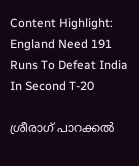Content Highlight: England Need 191 Runs To Defeat India In Second T-20

ശ്രീരാഗ് പാറക്കല്‍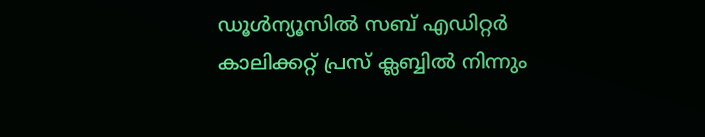ഡൂള്‍ന്യൂസില്‍ സബ് എഡിറ്റര്‍ കാലിക്കറ്റ് പ്രസ് ക്ലബ്ബില്‍ നിന്നും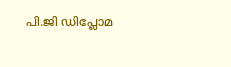പി.ജി ഡിപ്ലോമ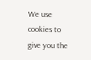We use cookies to give you the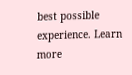best possible experience. Learn more